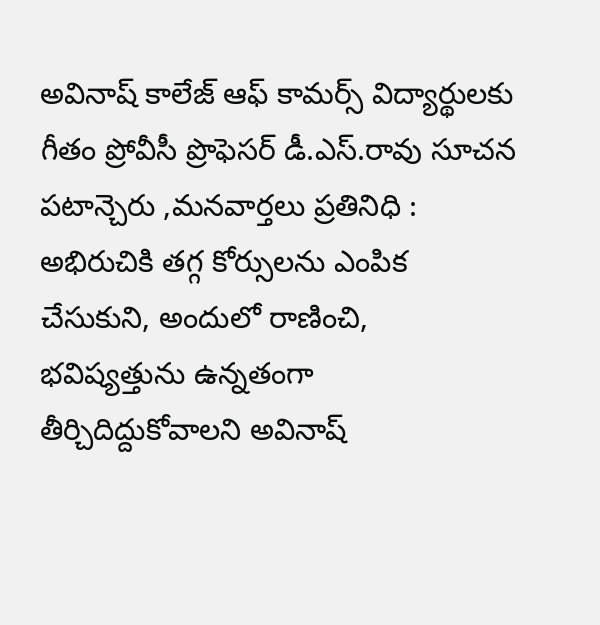అవినాష్ కాలేజ్ ఆఫ్ కామర్స్ విద్యార్థులకు గీతం ప్రోవీసీ ప్రొఫెసర్ డీ.ఎస్.రావు సూచన
పటాన్చెరు ,మనవార్తలు ప్రతినిధి :
అభిరుచికి తగ్గ కోర్సులను ఎంపిక చేసుకుని, అందులో రాణించి, భవిష్యత్తును ఉన్నతంగా తీర్చిదిద్దుకోవాలని అవినాష్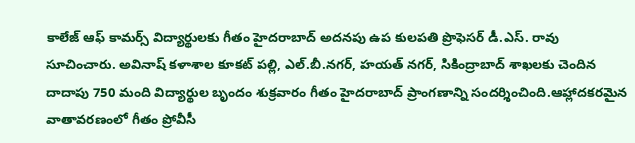కాలేజ్ ఆఫ్ కామర్స్ విద్యార్థులకు గీతం హైదరాబాద్ అదనపు ఉప కులపతి ప్రొఫెసర్ డీ.ఎస్. రావు సూచించారు. అవినాష్ కళాశాల కూకట్ పల్లి, ఎల్.బీ.నగర్, హయత్ నగర్, సికింద్రాబాద్ శాఖలకు చెందిన దాదాపు 750 మంది విద్యార్థుల బృందం శుక్రవారం గీతం హైదరాబాద్ ప్రాంగణాన్ని సందర్శించింది.ఆహ్లాదకరమైన వాతావరణంలో గీతం ప్రోవీసీ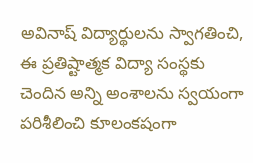అవినాష్ విద్యార్థులను స్వాగతించి, ఈ ప్రతిష్టాత్మక విద్యా సంస్థకు చెందిన అన్ని అంశాలను స్వయంగా పరిశీలించి కూలంకషంగా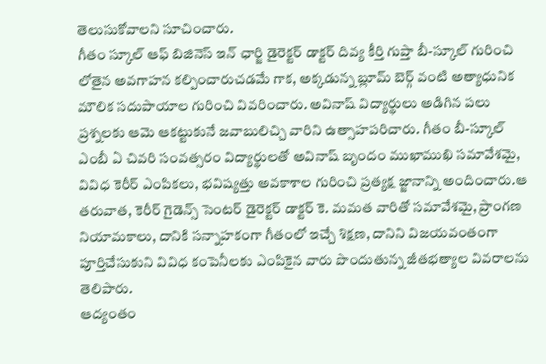తెలుసుకోవాలని సూచించారు.
గీతం స్కూల్ ఆఫ్ బిజినెస్ ఇన్ ఛార్జి డైరెక్టర్ డాక్టర్ దివ్య కీర్తి గుప్తా బీ-స్కూల్ గురించి లోతైన అవగాహన కల్పించారుచడమే గాక, అక్కడున్న బ్లూమ్ బెర్గ్ వంటి అత్యాధునిక మౌలిక సదుపాయాల గురించి వివరించారు. అవినాష్ విద్యార్థులు అడిగిన పలు ప్రశ్నలకు ఆమె ఆకట్టుకునే జవాబులిచ్చి వారిని ఉత్సాహపరిచారు. గీతం బీ-స్కూల్ ఎంబీ ఏ చివరి సంవత్సరం విద్యార్థులతో అవినాష్ బృందం ముఖాముఖి సమావేశమై, వివిధ కెరీర్ ఎంపికలు, భవిష్యత్తు అవకాశాల గురించి ప్రత్యక్ష జ్జానాన్ని అందించారు.ఆ తరువాత, కెరీర్ గైడెన్స్ సెంటర్ డైరెక్టర్ డాక్టర్ కె. మమత వారితో సమావేశమై, ప్రాంగణ నియామకాలు, దానికి సన్నాహకంగా గీతంలో ఇచ్చే శిక్షణ, దానిని విజయవంతంగా పూర్తిచేసుకుని వివిధ కంపెనీలకు ఎంపికైన వారు పొందుతున్న జీతభత్యాల వివరాలను తెలిపారు.
ఆద్యంతం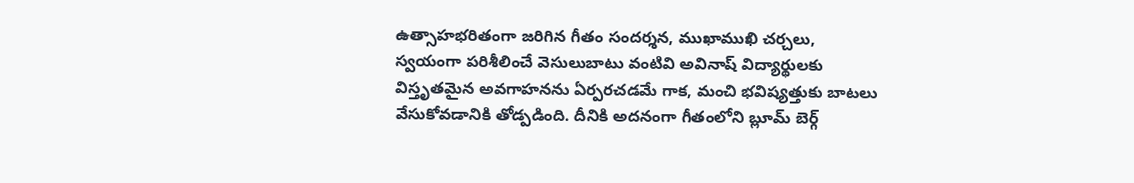ఉత్సాహభరితంగా జరిగిన గీతం సందర్శన, ముఖాముఖి చర్చలు, స్వయంగా పరిశీలించే వెసులుబాటు వంటివి అవినాష్ విద్యార్థులకు విస్తృతమైన అవగాహనను ఏర్పరచడమే గాక, మంచి భవిష్యత్తుకు బాటలు వేసుకోవడానికి తోడ్పడింది. దీనికి అదనంగా గీతంలోని బ్లూమ్ బెర్గ్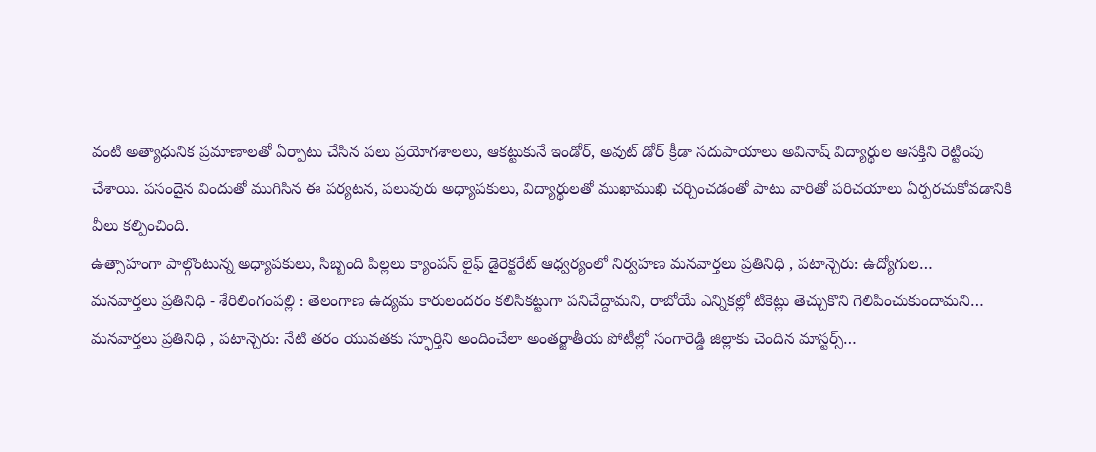వంటి అత్యాధునిక ప్రమాణాలతో ఏర్పాటు చేసిన పలు ప్రయోగశాలలు, ఆకట్టుకునే ఇండోర్, అవుట్ డోర్ క్రీడా సదుపాయాలు అవినాష్ విద్యార్థుల ఆసక్తిని రెట్టింపు చేశాయి. పసందైన విందుతో ముగిసిన ఈ పర్యటన, పలువురు అధ్యాపకులు, విద్యార్థులతో ముఖాముఖి చర్చించడంతో పాటు వారితో పరిచయాలు ఏర్పరచుకోవడానికి వీలు కల్పించింది.
ఉత్సాహంగా పాల్గొంటున్న అధ్యాపకులు, సిబ్బంది పిల్లలు క్యాంపస్ లైఫ్ డైరెక్టరేట్ ఆధ్వర్యంలో నిర్వహణ మనవార్తలు ప్రతినిధి , పటాన్చెరు: ఉద్యోగుల…
మనవార్తలు ప్రతినిధి - శేరిలింగంపల్లి : తెలంగాణ ఉద్యమ కారులందరం కలిసికట్టుగా పనిచేద్దామని, రాబోయే ఎన్నికల్లో టికెట్లు తెచ్చుకొని గెలిపించుకుందామని…
మనవార్తలు ప్రతినిధి , పటాన్చెరు: నేటి తరం యువతకు స్ఫూర్తిని అందించేలా అంతర్జాతీయ పోటీల్లో సంగారెడ్డి జిల్లాకు చెందిన మాస్టర్స్…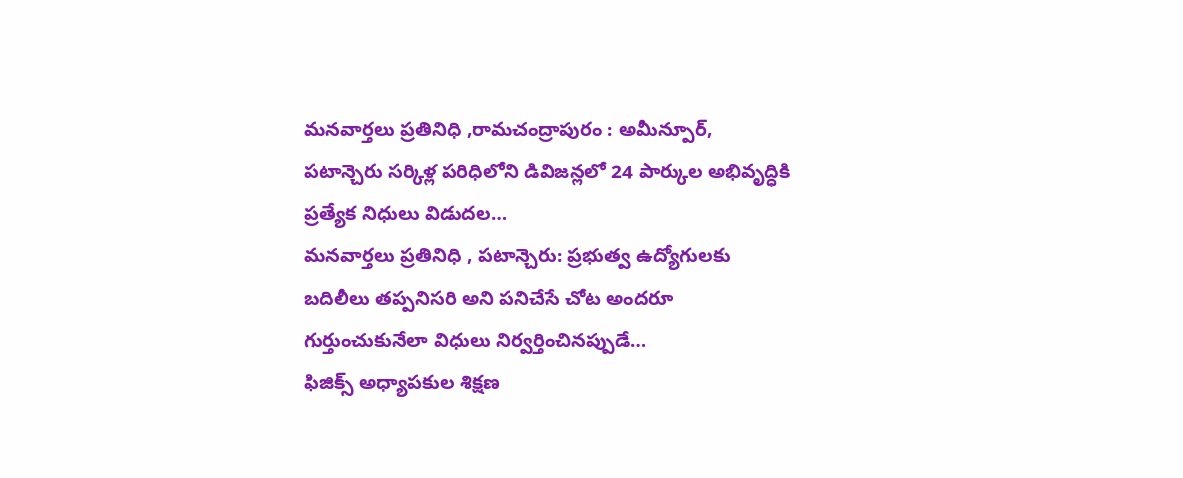మనవార్తలు ప్రతినిధి ,రామచంద్రాపురం : అమీన్పూర్, పటాన్చెరు సర్కిళ్ల పరిధిలోని డివిజన్లలో 24 పార్కుల అభివృద్ధికి ప్రత్యేక నిధులు విడుదల…
మనవార్తలు ప్రతినిధి , పటాన్చెరు: ప్రభుత్వ ఉద్యోగులకు బదిలీలు తప్పనిసరి అని పనిచేసే చోట అందరూ గుర్తుంచుకునేలా విధులు నిర్వర్తించినప్పుడే…
ఫిజిక్స్ అధ్యాపకుల శిక్షణ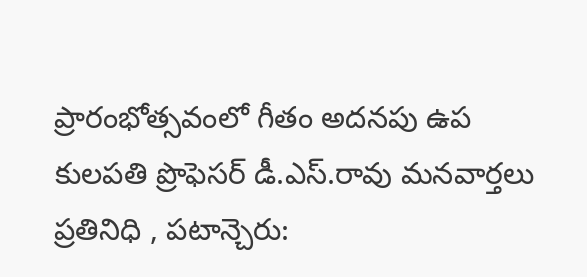ప్రారంభోత్సవంలో గీతం అదనపు ఉప కులపతి ప్రొఫెసర్ డీ.ఎస్.రావు మనవార్తలు ప్రతినిధి , పటాన్చెరు: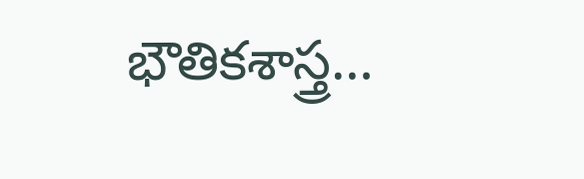భౌతికశాస్త్ర…